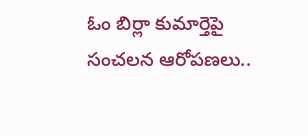ఓం బిర్లా కుమార్తెపై సంచలన ఆరోపణలు..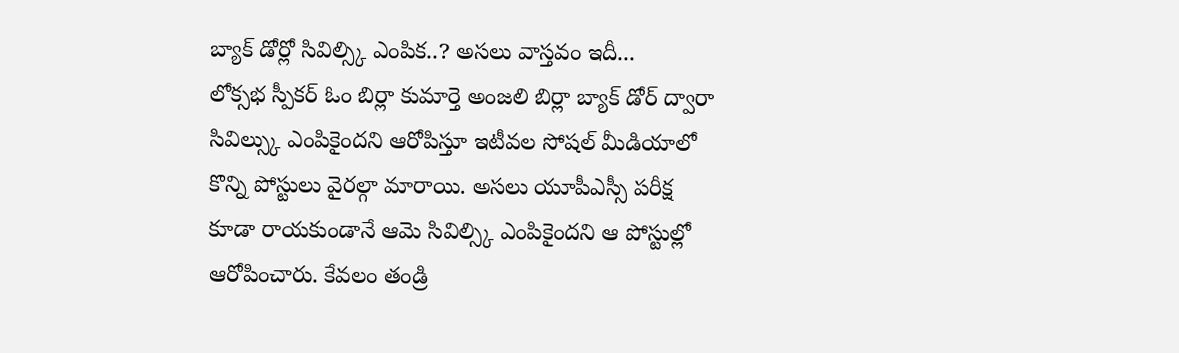బ్యాక్ డోర్లో సివిల్స్కి ఎంపిక..? అసలు వాస్తవం ఇదీ...
లోక్సభ స్పీకర్ ఓం బిర్లా కుమార్తె అంజలి బిర్లా బ్యాక్ డోర్ ద్వారా సివిల్స్కు ఎంపికైందని ఆరోపిస్తూ ఇటీవల సోషల్ మీడియాలో కొన్ని పోస్టులు వైరల్గా మారాయి. అసలు యూపీఎస్సీ పరీక్ష కూడా రాయకుండానే ఆమె సివిల్స్కి ఎంపికైందని ఆ పోస్టుల్లో ఆరోపించారు. కేవలం తండ్రి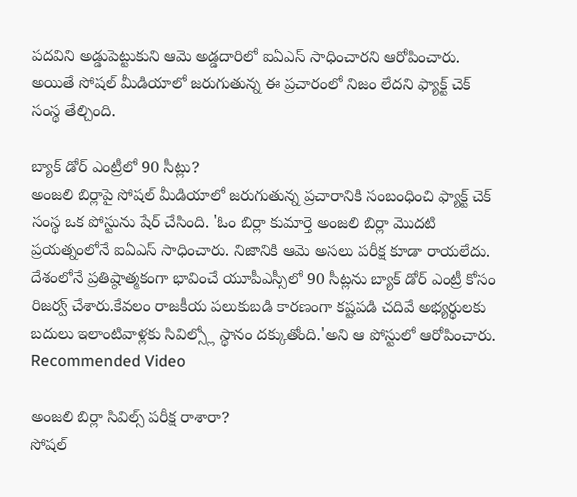పదవిని అడ్డుపెట్టుకుని ఆమె అడ్డదారిలో ఐఏఎస్ సాధించారని ఆరోపించారు. అయితే సోషల్ మీడియాలో జరుగుతున్న ఈ ప్రచారంలో నిజం లేదని ఫ్యాక్ట్ చెక్ సంస్థ తేల్చింది.

బ్యాక్ డోర్ ఎంట్రీలో 90 సీట్లు?
అంజలి బిర్లాపై సోషల్ మీడియాలో జరుగుతున్న ప్రచారానికి సంబంధించి ఫ్యాక్ట్ చెక్ సంస్థ ఒక పోస్టును షేర్ చేసింది. 'ఓం బిర్లా కుమార్తె అంజలి బిర్లా మొదటి ప్రయత్నంలోనే ఐఏఎస్ సాధించారు. నిజానికి ఆమె అసలు పరీక్ష కూడా రాయలేదు. దేశంలోనే ప్రతిష్ఠాత్మకంగా భావించే యూపీఎస్సీలో 90 సీట్లను బ్యాక్ డోర్ ఎంట్రీ కోసం రిజర్వ్ చేశారు.కేవలం రాజకీయ పలుకుబడి కారణంగా కష్టపడి చదివే అభ్యర్థులకు బదులు ఇలాంటివాళ్లకు సివిల్స్లో స్థానం దక్కుతోంది.'అని ఆ పోస్టులో ఆరోపించారు.
Recommended Video

అంజలి బిర్లా సివిల్స్ పరీక్ష రాశారా?
సోషల్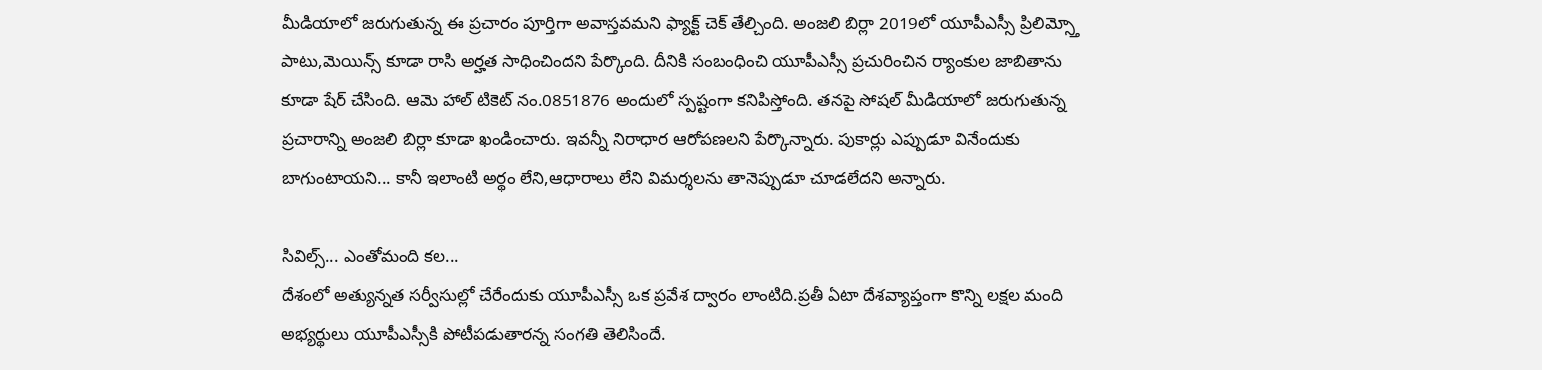మీడియాలో జరుగుతున్న ఈ ప్రచారం పూర్తిగా అవాస్తవమని ఫ్యాక్ట్ చెక్ తేల్చింది. అంజలి బిర్లా 2019లో యూపీఎస్సీ ప్రిలిమ్స్తో పాటు,మెయిన్స్ కూడా రాసి అర్హత సాధించిందని పేర్కొంది. దీనికి సంబంధించి యూపీఎస్సీ ప్రచురించిన ర్యాంకుల జాబితాను కూడా షేర్ చేసింది. ఆమె హాల్ టికెట్ నం.0851876 అందులో స్పష్టంగా కనిపిస్తోంది. తనపై సోషల్ మీడియాలో జరుగుతున్న ప్రచారాన్ని అంజలి బిర్లా కూడా ఖండించారు. ఇవన్నీ నిరాధార ఆరోపణలని పేర్కొన్నారు. పుకార్లు ఎప్పుడూ వినేందుకు బాగుంటాయని... కానీ ఇలాంటి అర్థం లేని,ఆధారాలు లేని విమర్శలను తానెప్పుడూ చూడలేదని అన్నారు.

సివిల్స్... ఎంతోమంది కల...
దేశంలో అత్యున్నత సర్వీసుల్లో చేరేందుకు యూపీఎస్సీ ఒక ప్రవేశ ద్వారం లాంటిది.ప్రతీ ఏటా దేశవ్యాప్తంగా కొన్ని లక్షల మంది అభ్యర్థులు యూపీఎస్సీకి పోటీపడుతారన్న సంగతి తెలిసిందే.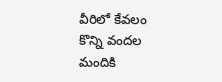వీరిలో కేవలం కొన్ని వందల మందికి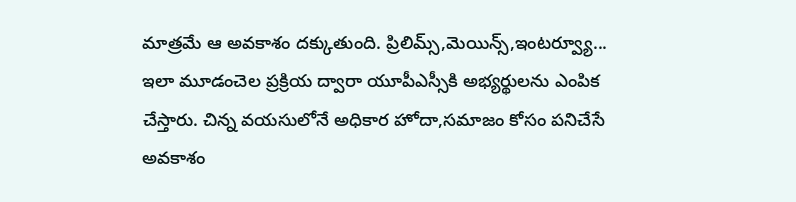మాత్రమే ఆ అవకాశం దక్కుతుంది. ప్రిలిమ్స్,మెయిన్స్,ఇంటర్వ్యూ... ఇలా మూడంచెల ప్రక్రియ ద్వారా యూపీఎస్సీకి అభ్యర్థులను ఎంపిక చేస్తారు. చిన్న వయసులోనే అధికార హోదా,సమాజం కోసం పనిచేసే అవకాశం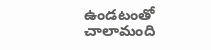ఉండటంతో చాలామంది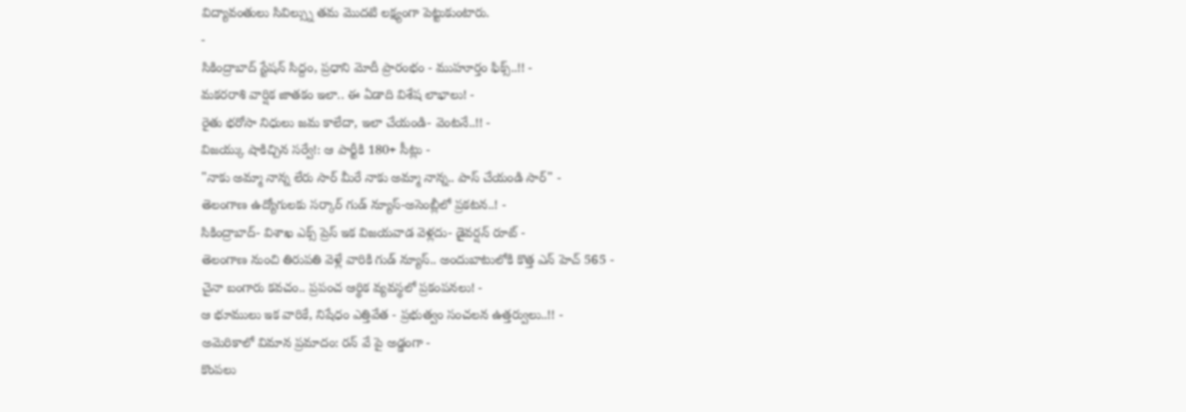విద్యావంతులు సివిల్స్ను తమ మొదటి లక్ష్యంగా పెట్టుకుంటారు.
-
సికింద్రాబాద్ స్టేషన్ సిద్దం, ప్రధాని మోదీ ప్రారంభం - ముహూర్తం ఫిక్స్..!! -
మకరరాశి వార్షిక జాతకం ఇలా.. ఈ ఏడాది విశేష లాభాలు! -
రైతు భరోసా నిధులు జమ కాలేదా, ఇలా చేయండి- వెంటనే..!! -
విజయ్కు షాకిచ్చిన సర్వే!: ఆ పార్టీకి 180+ సీట్లు -
"నాకు అమ్మా నాన్న లేరు సార్ మీరే నాకు అమ్మా నాన్న.. పాస్ చేయండి సార్" -
తెలంగాణ ఉద్యోగులకు సర్కార్ గుడ్ న్యూస్-అసెంబ్లీలో ప్రకటన..! -
సికింద్రాబాద్- విశాఖ ఎక్స్ ప్రెస్ ఇక విజయవాడ వెళ్లదు- డైవర్షన్ రూట్ -
తెలంగాణ నుంచి తిరుపతి వెళ్లే వారికి గుడ్ న్యూస్.. అందుబాటులోకి కొత్త ఎన్ హెచ్ 565 -
చైనా బంగారు కవచం.. ప్రపంచ ఆర్థిక వ్యవస్థలో ప్రకంపనలు! -
ఆ భూములు ఇక వారికే, నిషేధం ఎత్తివేత - ప్రభుత్వం సంచలన ఉత్తర్వులు..!! -
అమెరికాలో విమాన ప్రమాదం: రన్ వే పై అడ్డంగా -
కొంపలు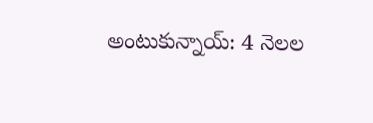అంటుకున్నాయ్: 4 నెలల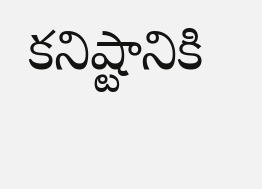కనిష్టానికి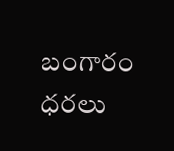బంగారం ధరలు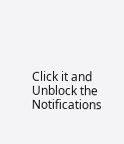Click it and Unblock the Notifications